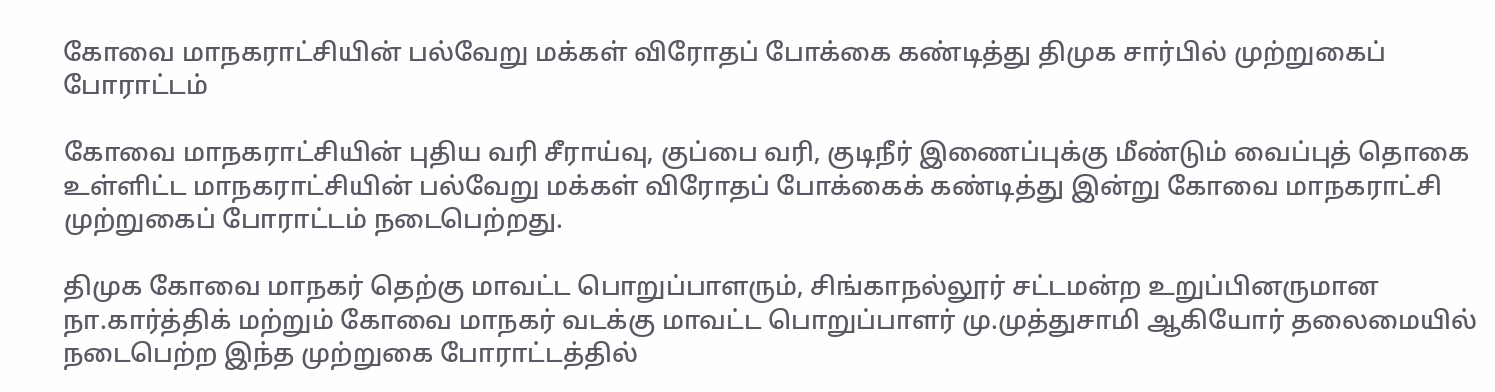கோவை மாநகராட்சியின் பல்வேறு மக்கள் விரோதப் போக்கை கண்டித்து திமுக சார்பில் முற்றுகைப் போராட்டம்

கோவை மாநகராட்சியின் புதிய வரி சீராய்வு, குப்பை வரி, குடிநீர் இணைப்புக்கு மீண்டும் வைப்புத் தொகை உள்ளிட்ட மாநகராட்சியின் பல்வேறு மக்கள் விரோதப் போக்கைக் கண்டித்து இன்று கோவை மாநகராட்சி முற்றுகைப் போராட்டம் நடைபெற்றது.

திமுக கோவை மாநகர் தெற்கு மாவட்ட பொறுப்பாளரும், சிங்காநல்லூர் சட்டமன்ற உறுப்பினருமான நா.கார்த்திக் மற்றும் கோவை மாநகர் வடக்கு மாவட்ட பொறுப்பாளர் மு.முத்துசாமி ஆகியோர் தலைமையில் நடைபெற்ற இந்த முற்றுகை போராட்டத்தில்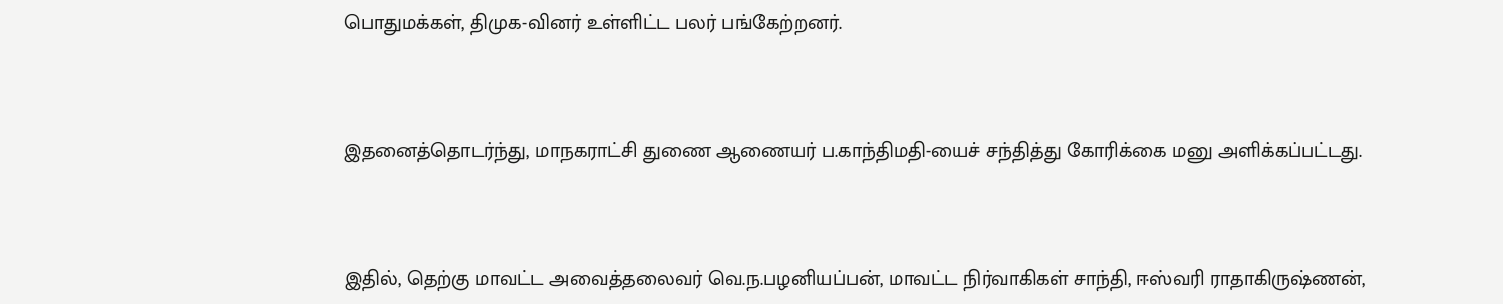பொதுமக்கள், திமுக-வினர் உள்ளிட்ட பலர் பங்கேற்றனர்.



இதனைத்தொடர்ந்து, மாநகராட்சி துணை ஆணையர் ப.காந்திமதி-யைச் சந்தித்து கோரிக்கை மனு அளிக்கப்பட்டது.



இதில், தெற்கு மாவட்ட அவைத்தலைவர் வெ.ந.பழனியப்பன், மாவட்ட நிர்வாகிகள் சாந்தி, ஈஸ்வரி ராதாகிருஷ்ணன்,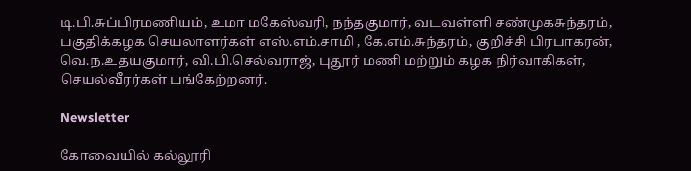டி.பி.சுப்பிரமணியம், உமா மகேஸ்வரி, நந்தகுமார், வடவள்ளி சண்முகசுந்தரம், பகுதிக்கழக செயலாளர்கள் எஸ்.எம்.சாமி , கே.எம்.சுந்தரம், குறிச்சி பிரபாகரன், வெ.ந.உதயகுமார், வி.பி.செல்வராஜ், புதூர் மணி மற்றும் கழக நிர்வாகிகள், செயல்வீரர்கள் பங்கேற்றனர்.

Newsletter

கோவையில் கல்லூரி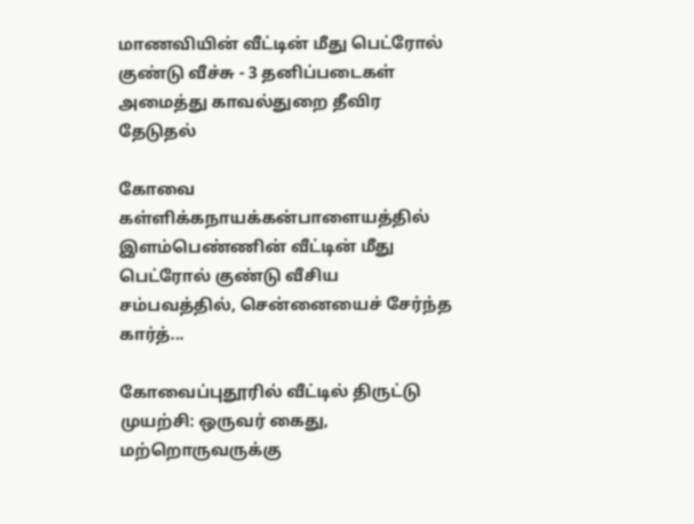மாணவியின் வீட்டின் மீது பெட்ரோல் குண்டு வீச்சு - 3 தனிப்படைகள் அமைத்து காவல்துறை தீவிர தேடுதல்

கோவை கள்ளிக்கநாயக்கன்பாளையத்தில் இளம்பெண்ணின் வீட்டின் மீது பெட்ரோல் குண்டு வீசிய சம்பவத்தில், சென்னையைச் சேர்ந்த கார்த்...

கோவைப்புதூரில் வீட்டில் திருட்டு முயற்சி: ஒருவர் கைது, மற்றொருவருக்கு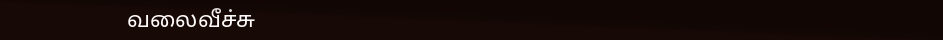வலைவீச்சு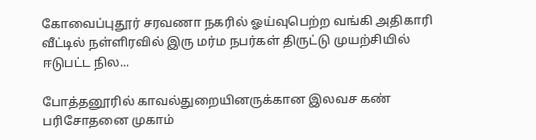கோவைப்புதூர் சரவணா நகரில் ஓய்வுபெற்ற வங்கி அதிகாரி வீட்டில் நள்ளிரவில் இரு மர்ம நபர்கள் திருட்டு முயற்சியில் ஈடுபட்ட நில...

போத்தனூரில் காவல்துறையினருக்கான இலவச கண் பரிசோதனை முகாம்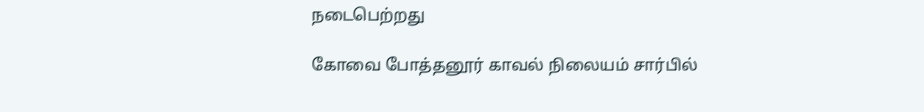நடைபெற்றது

கோவை போத்தனூர் காவல் நிலையம் சார்பில்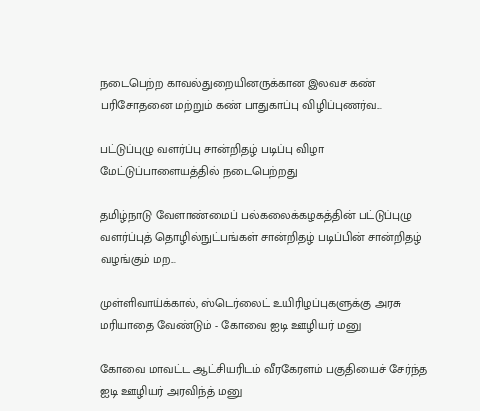நடைபெற்ற காவல்துறையினருக்கான இலவச கண் பரிசோதனை மற்றும் கண் பாதுகாப்பு விழிப்புணர்வ...

பட்டுப்புழு வளர்ப்பு சான்றிதழ் படிப்பு விழா மேட்டுப்பாளையத்தில் நடைபெற்றது

தமிழ்நாடு வேளாண்மைப் பல்கலைக்கழகத்தின் பட்டுப்புழு வளர்ப்புத் தொழில்நுட்பங்கள் சான்றிதழ் படிப்பின் சான்றிதழ் வழங்கும் மற...

முள்ளிவாய்க்கால், ஸ்டெர்லைட் உயிரிழப்புகளுக்கு அரசு மரியாதை வேண்டும் - கோவை ஐடி ஊழியர் மனு

கோவை மாவட்ட ஆட்சியரிடம் வீரகேரளம் பகுதியைச் சேர்ந்த ஐடி ஊழியர் அரவிந்த் மனு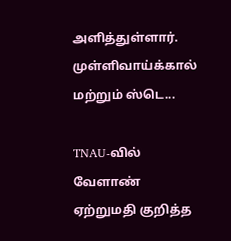அளித்துள்ளார். முள்ளிவாய்க்கால் மற்றும் ஸ்டெ...

TNAU-வில் வேளாண் ஏற்றுமதி குறித்த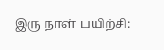இரு நாள் பயிற்சி: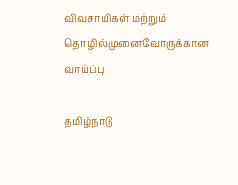விவசாயிகள் மற்றும் தொழில்முனைவோருக்கான வாய்ப்பு

தமிழ்நாடு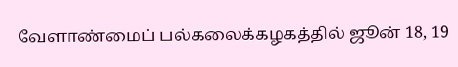வேளாண்மைப் பல்கலைக்கழகத்தில் ஜூன் 18, 19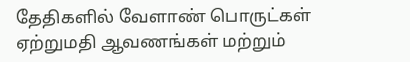தேதிகளில் வேளாண் பொருட்கள் ஏற்றுமதி ஆவணங்கள் மற்றும்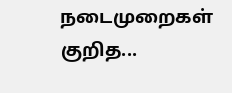நடைமுறைகள் குறித...